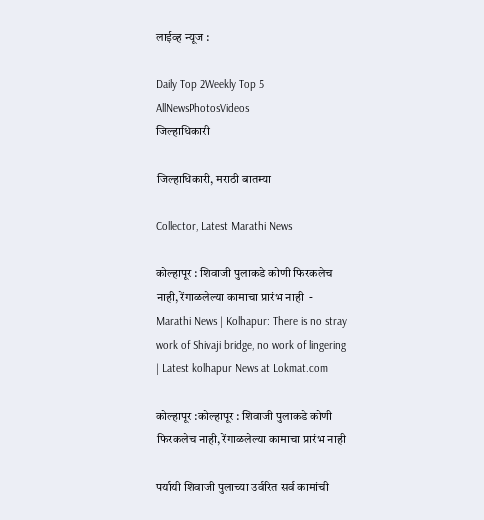लाईव्ह न्यूज :

Daily Top 2Weekly Top 5
AllNewsPhotosVideos
जिल्हाधिकारी

जिल्हाधिकारी, मराठी बातम्या

Collector, Latest Marathi News

कोल्हापूर : शिवाजी पुलाकडे कोणी फिरकलेच नाही, रेंगाळलेल्या कामाचा प्रारंभ नाही  - Marathi News | Kolhapur: There is no stray work of Shivaji bridge, no work of lingering | Latest kolhapur News at Lokmat.com

कोल्हापूर :कोल्हापूर : शिवाजी पुलाकडे कोणी फिरकलेच नाही, रेंगाळलेल्या कामाचा प्रारंभ नाही

पर्यायी शिवाजी पुलाच्या उर्वरित सर्व कामांची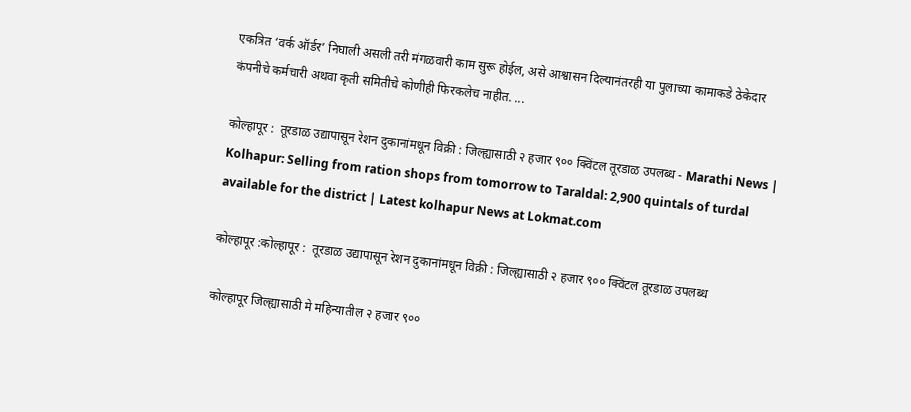एकत्रित ‘वर्क ऑर्डर’ निघाली असली तरी मंगळवारी काम सुरू होईल, असे आश्वासन दिल्यानंतरही या पुलाच्या कामाकडे ठेकेदार कंपनीचे कर्मचारी अथवा कृती समितीचे कोणीही फिरकलेच नाहीत. ...

कोल्हापूर :  तूरडाळ उद्यापासून रेशन दुकानांमधून विक्री : जिल्ह्यासाठी २ हजार ९०० क्विंटल तूरडाळ उपलब्ध - Marathi News | Kolhapur: Selling from ration shops from tomorrow to Taraldal: 2,900 quintals of turdal available for the district | Latest kolhapur News at Lokmat.com

कोल्हापूर :कोल्हापूर :  तूरडाळ उद्यापासून रेशन दुकानांमधून विक्री : जिल्ह्यासाठी २ हजार ९०० क्विंटल तूरडाळ उपलब्ध

कोल्हापूर जिल्ह्यासाठी मे महिन्यातील २ हजार ९००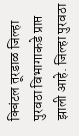क्विंटल तूरडाळ जिल्हा पुरवठा विभागाकडे प्राप्त झाली आहे. जिल्हा पुरवठा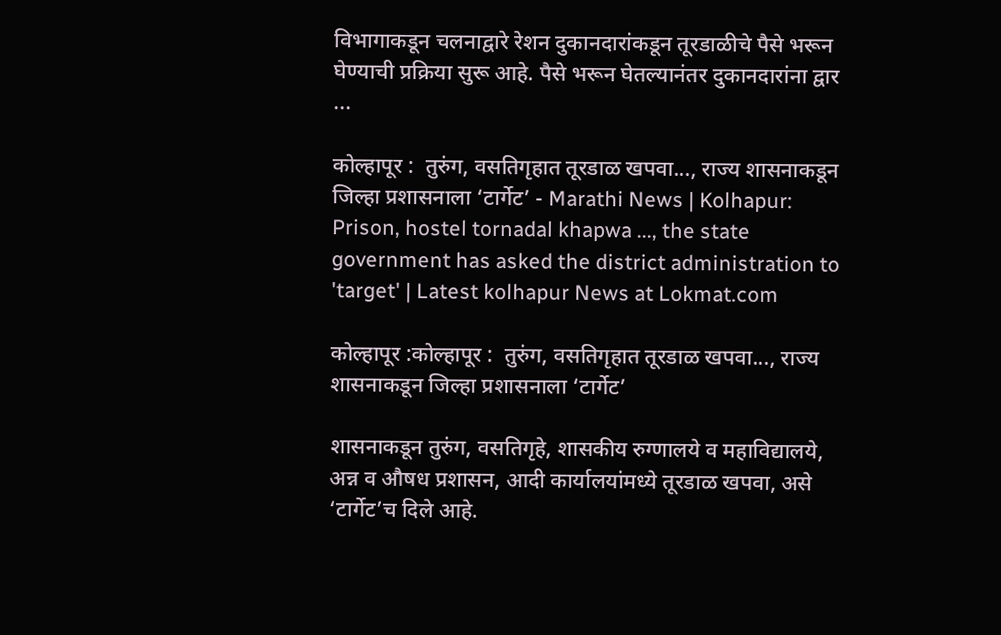विभागाकडून चलनाद्वारे रेशन दुकानदारांकडून तूरडाळीचे पैसे भरून घेण्याची प्रक्रिया सुरू आहे. पैसे भरून घेतल्यानंतर दुकानदारांना द्वार ...

कोल्हापूर :  तुरुंग, वसतिगृहात तूरडाळ खपवा..., राज्य शासनाकडून जिल्हा प्रशासनाला ‘टार्गेट’ - Marathi News | Kolhapur: Prison, hostel tornadal khapwa ..., the state government has asked the district administration to 'target' | Latest kolhapur News at Lokmat.com

कोल्हापूर :कोल्हापूर :  तुरुंग, वसतिगृहात तूरडाळ खपवा..., राज्य शासनाकडून जिल्हा प्रशासनाला ‘टार्गेट’

शासनाकडून तुरुंग, वसतिगृहे, शासकीय रुग्णालये व महाविद्यालये, अन्न व औषध प्रशासन, आदी कार्यालयांमध्ये तूरडाळ खपवा, असे ‘टार्गेट’च दिले आहे.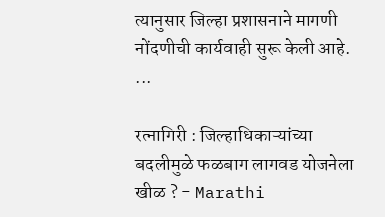त्यानुसार जिल्हा प्रशासनाने मागणी नोंदणीची कार्यवाही सुरू केली आहे. ...

रत्नागिरी : जिल्हाधिकाऱ्यांच्या बदलीमुळे फळबाग लागवड योजनेला खीळ ? - Marathi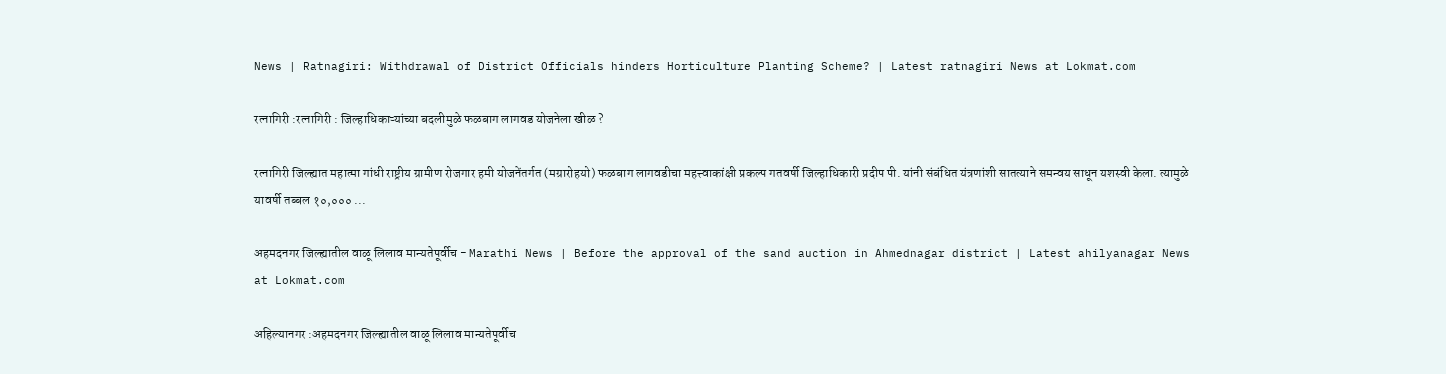News | Ratnagiri: Withdrawal of District Officials hinders Horticulture Planting Scheme? | Latest ratnagiri News at Lokmat.com

रत्नागिरी :रत्नागिरी : जिल्हाधिकाऱ्यांच्या बदलीमुळे फळबाग लागवड योजनेला खीळ ?

रत्नागिरी जिल्ह्यात महात्मा गांधी राष्ट्रीय ग्रामीण रोजगार हमी योजनेंतर्गत (मग्रारोहयो) फळबाग लागवडीचा महत्त्वाकांक्षी प्रकल्प गतवर्षी जिल्हाधिकारी प्रदीप पी. यांनी संबंधित यंत्रणांशी सातत्याने समन्वय साधून यशस्वी केला. त्यामुळे यावर्षी तब्बल १०,००० ...

अहमदनगर जिल्ह्यातील वाळू लिलाव मान्यतेपूर्वीच - Marathi News | Before the approval of the sand auction in Ahmednagar district | Latest ahilyanagar News at Lokmat.com

अहिल्यानगर :अहमदनगर जिल्ह्यातील वाळू लिलाव मान्यतेपूर्वीच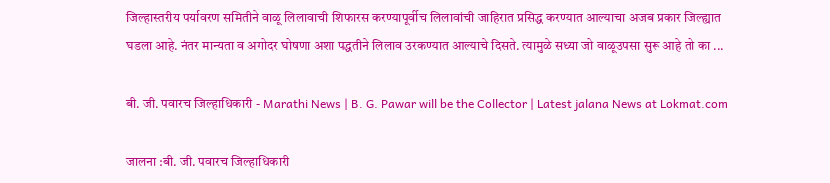जिल्हास्तरीय पर्यावरण समितीने वाळू लिलावाची शिफारस करण्यापूर्वीच लिलावांची जाहिरात प्रसिद्ध करण्यात आल्याचा अजब प्रकार जिल्ह्यात घडला आहे. नंतर मान्यता व अगोदर घोषणा अशा पद्धतीने लिलाव उरकण्यात आल्याचे दिसते. त्यामुळे सध्या जो वाळूउपसा सुरू आहे तो का ...

बी. जी. पवारच जिल्हाधिकारी - Marathi News | B. G. Pawar will be the Collector | Latest jalana News at Lokmat.com

जालना :बी. जी. पवारच जिल्हाधिकारी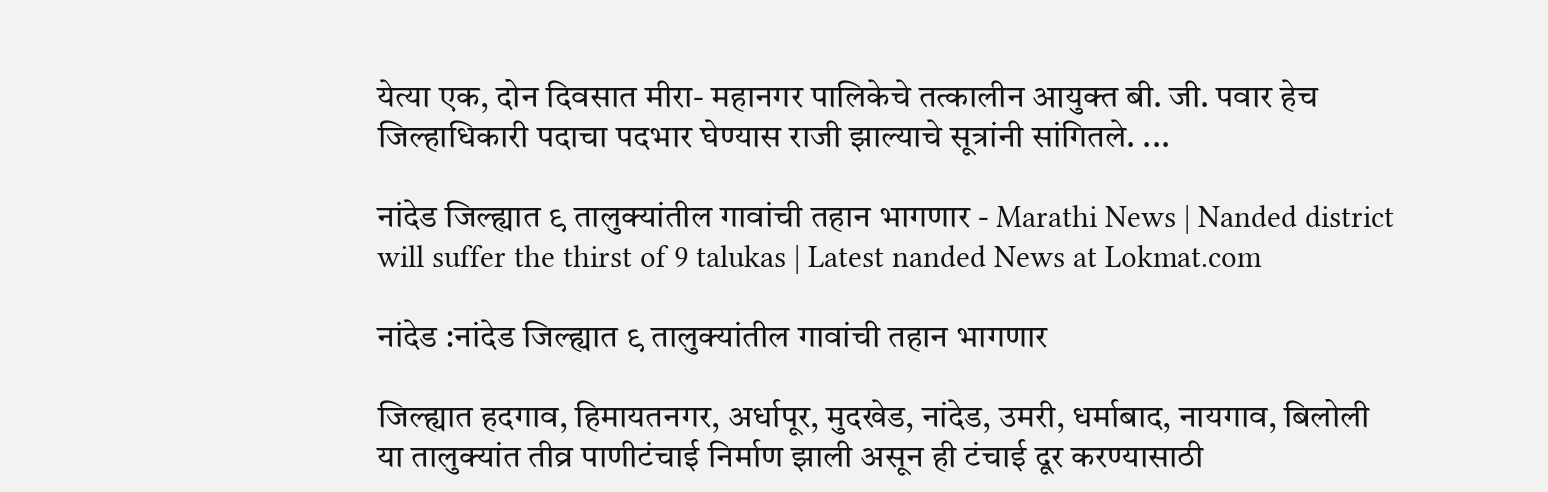येत्या एक, दोन दिवसात मीरा- महानगर पालिकेचे तत्कालीन आयुक्त बी. जी. पवार हेच जिल्हाधिकारी पदाचा पदभार घेण्यास राजी झाल्याचे सूत्रांनी सांगितले. ...

नांदेड जिल्ह्यात ९ तालुक्यांतील गावांची तहान भागणार - Marathi News | Nanded district will suffer the thirst of 9 talukas | Latest nanded News at Lokmat.com

नांदेड :नांदेड जिल्ह्यात ९ तालुक्यांतील गावांची तहान भागणार

जिल्ह्यात हदगाव, हिमायतनगर, अर्धापूर, मुदखेड, नांदेड, उमरी, धर्माबाद, नायगाव, बिलोली या तालुक्यांत तीव्र पाणीटंचाई निर्माण झाली असून ही टंचाई दूर करण्यासाठी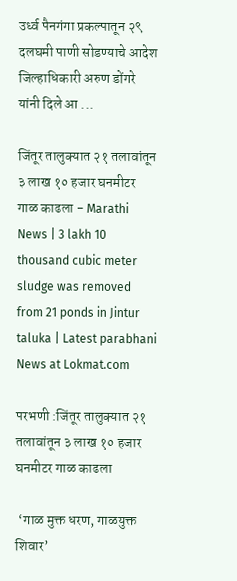उर्ध्व पैनगंगा प्रकल्पातून २९ दलघमी पाणी सोडण्याचे आदेश जिल्हाधिकारी अरुण डोंगरे यांनी दिले आ ...

जिंतूर तालुक्यात २१ तलावांतून ३ लाख १० हजार घनमीटर गाळ काढला - Marathi News | 3 lakh 10 thousand cubic meter sludge was removed from 21 ponds in Jintur taluka | Latest parabhani News at Lokmat.com

परभणी :जिंतूर तालुक्यात २१ तलावांतून ३ लाख १० हजार घनमीटर गाळ काढला

 ‘गाळ मुक्त धरण, गाळयुक्त शिवार’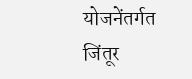योजनेंतर्गत जिंतूर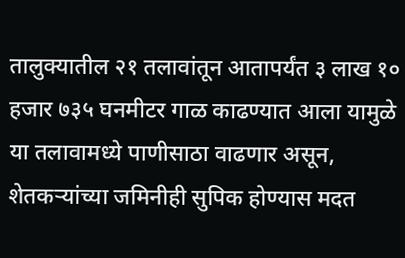तालुक्यातील २१ तलावांतून आतापर्यंत ३ लाख १० हजार ७३५ घनमीटर गाळ काढण्यात आला यामुळे या तलावामध्ये पाणीसाठा वाढणार असून, शेतकऱ्यांच्या जमिनीही सुपिक होण्यास मदत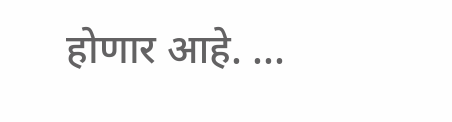होणार आहे. ...